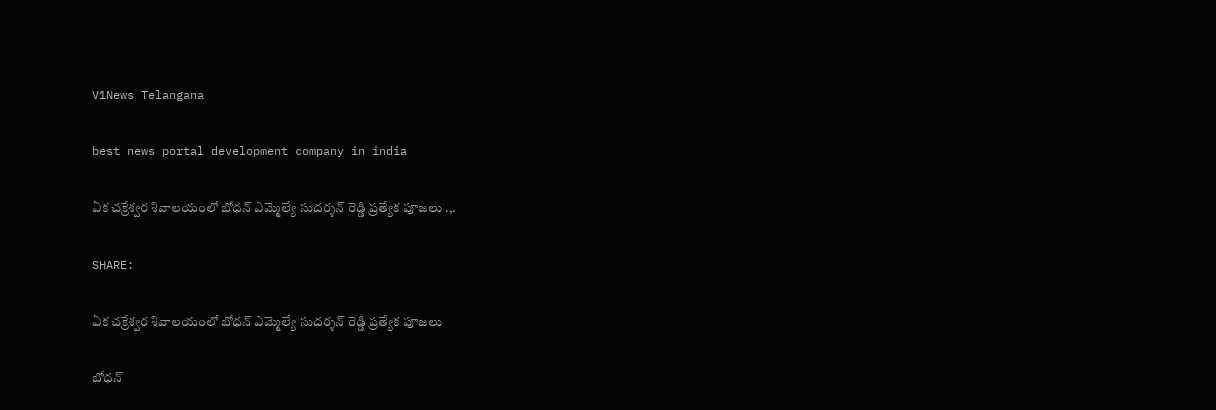V1News Telangana

best news portal development company in india

ఏక చక్రేశ్వర శివాలయంలో బోధన్ ఎమ్మెల్యే సుదర్శన్ రెడ్డి ప్రత్యేక పూజలు .,.

SHARE:

ఏక చక్రేశ్వర శివాలయంలో బోధన్ ఎమ్మెల్యే సుదర్శన్ రెడ్డి ప్రత్యేక పూజలు

బోధన్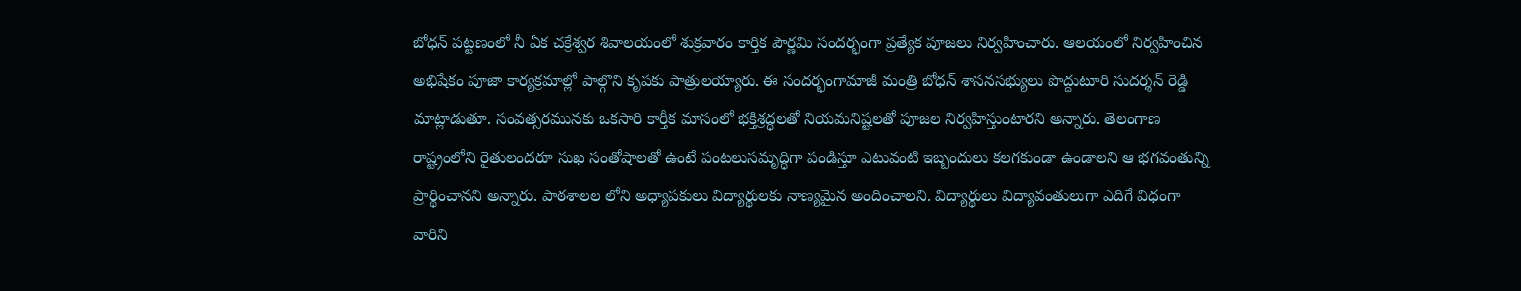బోధన్ పట్టణంలో నీ ఏక చక్రేశ్వర శివాలయంలో శుక్రవారం కార్తిక పౌర్ణమి సందర్భంగా ప్రత్యేక పూజలు నిర్వహించారు. ఆలయంలో నిర్వహించిన అభిషేకం పూజా కార్యక్రమాల్లో పాల్గొని కృపకు పాత్రులయ్యారు. ఈ సందర్భంగామాజీ మంత్రి బోధన్ శాసనసభ్యులు పొద్దుటూరి సుదర్శన్ రెడ్డి మాట్లాడుతూ. సంవత్సరమునకు ఒకసారి కార్తీక మాసంలో భక్తిశ్రద్ధలతో నియమనిష్టలతో పూజల నిర్వహిస్తుంటారని అన్నారు. తెలంగాణ రాష్ట్రంలోని రైతులందరూ సుఖ సంతోషాలతో ఉంటే పంటలుసమృద్ధిగా పండిస్తూ ఎటువంటి ఇబ్బందులు కలగకుండా ఉండాలని ఆ భగవంతున్ని ప్రార్థించానని అన్నారు. పాఠశాలల లోని అధ్యాపకులు విద్యార్థులకు నాణ్యమైన అందించాలని. విద్యార్థులు విద్యావంతులుగా ఎదిగే విధంగా వారిని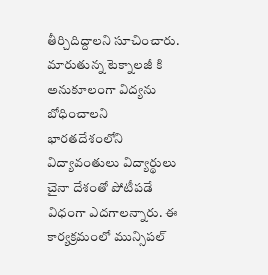తీర్చిదిద్దాలని సూచించారు. మారుతున్న టెక్నాలజీ కి అనుకూలంగా విద్యను బోధించాలని భారతదేశంలోని విద్యావంతులు విద్యార్థులు చైనా దేశంతో పోటీపడే విధంగా ఎదగాలన్నారు. ఈ కార్యక్రమంలో మున్సిపల్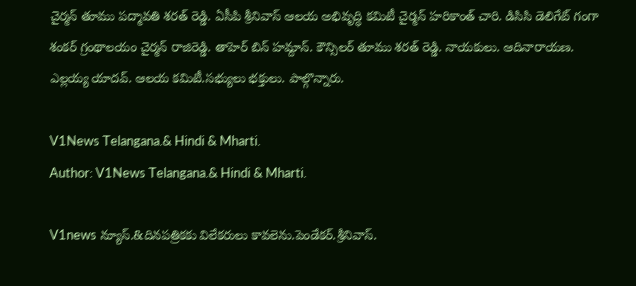చైర్మన్ తూము పద్మావతి శరత్ రెడ్డి. ఏసీపి శ్రీనివాస్ ఆలయ అభివృద్ధి కమిటీ చైర్మన్ హరికాంత్ చారి. డిసిసి డెలిగేట్ గంగా శంకర్ గ్రంథాలయం చైర్మన్ రాజిరెడ్డి. తాహెర్ బిన్ హమ్దాన్. కౌన్సిలర్ తూము శరత్ రెడ్డి. నాయకులు. ఆదినారాయణ. ఎల్లయ్య యాదవ్. ఆలయ కమిటీ.సభ్యులు భక్తులు. పాల్గొన్నారు.

V1News Telangana.& Hindi & Mharti.
Author: V1News Telangana.& Hindi & Mharti.

V1news న్యూస్.&దినపత్రికకు విలేకరులు కావలెను.పెండేకర్.శ్రీనివాస్.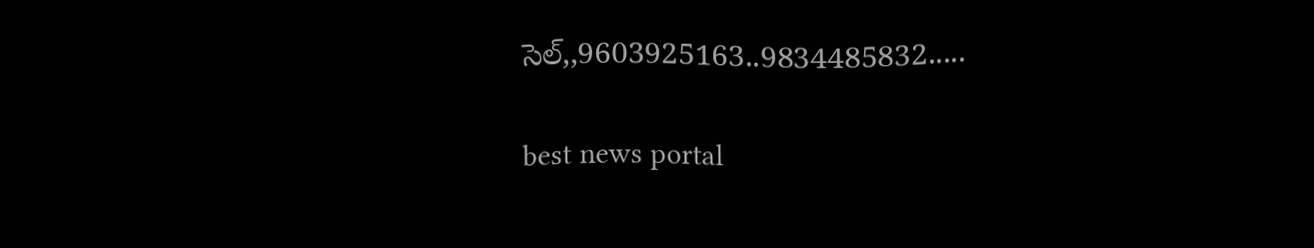సెల్,,9603925163..9834485832.....

best news portal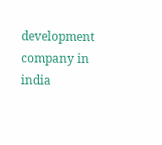development company in india